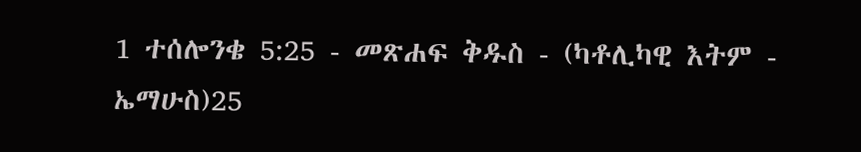1 ተሰሎንቄ 5:25 - መጽሐፍ ቅዱስ - (ካቶሊካዊ እትም - ኤማሁስ)25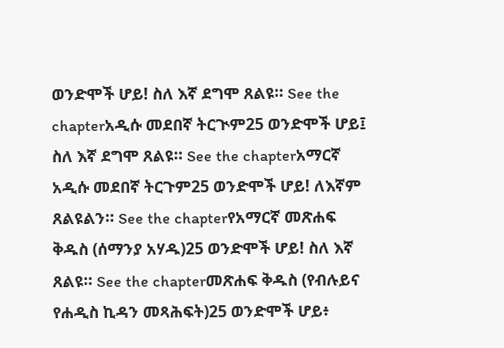ወንድሞች ሆይ! ስለ እኛ ደግሞ ጸልዩ። See the chapterአዲሱ መደበኛ ትርጒም25 ወንድሞች ሆይ፤ ስለ እኛ ደግሞ ጸልዩ። See the chapterአማርኛ አዲሱ መደበኛ ትርጉም25 ወንድሞች ሆይ! ለእኛም ጸልዩልን። See the chapterየአማርኛ መጽሐፍ ቅዱስ (ሰማንያ አሃዱ)25 ወንድሞች ሆይ! ስለ እኛ ጸልዩ። See the chapterመጽሐፍ ቅዱስ (የብሉይና የሐዲስ ኪዳን መጻሕፍት)25 ወንድሞች ሆይ፥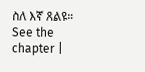ስለ እኛ ጸልዩ። See the chapter |